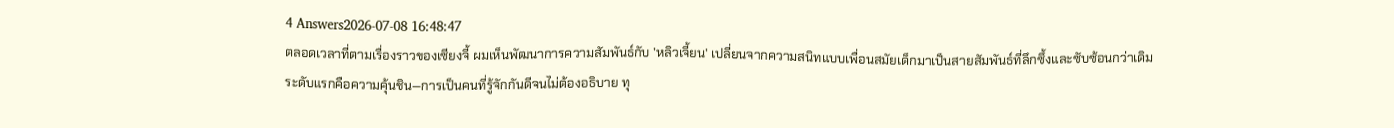4 Answers2026-07-08 16:48:47
ตลอดเวลาที่ตามเรื่องราวของเซียงจี้ ผมเห็นพัฒนาการความสัมพันธ์กับ 'หลิวเจี้ยน' เปลี่ยนจากความสนิทแบบเพื่อนสมัยเด็กมาเป็นสายสัมพันธ์ที่ลึกซึ้งและซับซ้อนกว่าเดิม
ระดับแรกคือความคุ้นชิน—การเป็นคนที่รู้จักกันดีจนไม่ต้องอธิบาย ทุ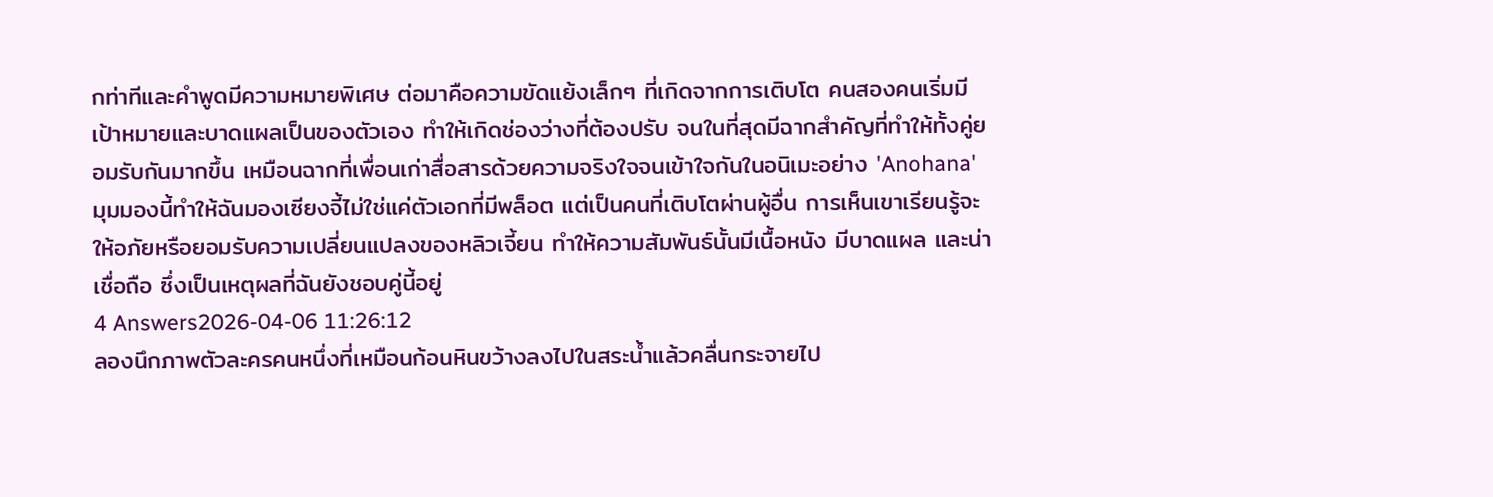กท่าทีและคำพูดมีความหมายพิเศษ ต่อมาคือความขัดแย้งเล็กๆ ที่เกิดจากการเติบโต คนสองคนเริ่มมีเป้าหมายและบาดแผลเป็นของตัวเอง ทำให้เกิดช่องว่างที่ต้องปรับ จนในที่สุดมีฉากสำคัญที่ทำให้ทั้งคู่ยอมรับกันมากขึ้น เหมือนฉากที่เพื่อนเก่าสื่อสารด้วยความจริงใจจนเข้าใจกันในอนิเมะอย่าง 'Anohana'
มุมมองนี้ทำให้ฉันมองเซียงจี้ไม่ใช่แค่ตัวเอกที่มีพล็อต แต่เป็นคนที่เติบโตผ่านผู้อื่น การเห็นเขาเรียนรู้จะให้อภัยหรือยอมรับความเปลี่ยนแปลงของหลิวเจี้ยน ทำให้ความสัมพันธ์นั้นมีเนื้อหนัง มีบาดแผล และน่าเชื่อถือ ซึ่งเป็นเหตุผลที่ฉันยังชอบคู่นี้อยู่
4 Answers2026-04-06 11:26:12
ลองนึกภาพตัวละครคนหนึ่งที่เหมือนก้อนหินขว้างลงไปในสระน้ำแล้วคลื่นกระจายไป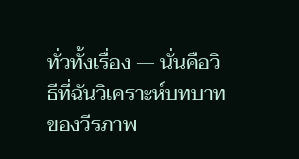ทั่วทั้งเรื่อง — นั่นคือวิธีที่ฉันวิเคราะห์บทบาทของวีรภาพ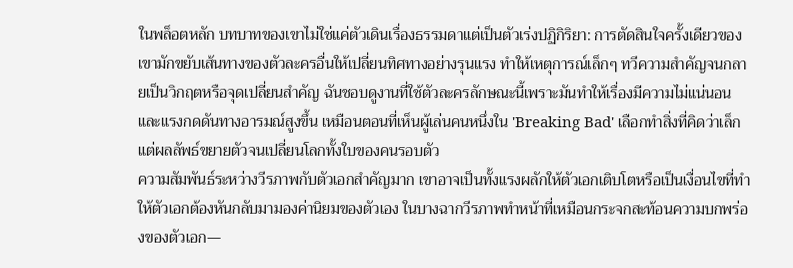ในพล็อตหลัก บทบาทของเขาไม่ใช่แค่ตัวเดินเรื่องธรรมดาแต่เป็นตัวเร่งปฏิกิริยา: การตัดสินใจครั้งเดียวของเขามักขยับเส้นทางของตัวละครอื่นให้เปลี่ยนทิศทางอย่างรุนแรง ทำให้เหตุการณ์เล็กๆ ทวีความสำคัญจนกลายเป็นวิกฤตหรือจุดเปลี่ยนสำคัญ ฉันชอบดูงานที่ใช้ตัวละครลักษณะนี้เพราะมันทำให้เรื่องมีความไม่แน่นอนและแรงกดดันทางอารมณ์สูงขึ้น เหมือนตอนที่เห็นผู้เล่นคนหนึ่งใน 'Breaking Bad' เลือกทำสิ่งที่คิดว่าเล็ก แต่ผลลัพธ์ขยายตัวจนเปลี่ยนโลกทั้งใบของคนรอบตัว
ความสัมพันธ์ระหว่างวีรภาพกับตัวเอกสำคัญมาก เขาอาจเป็นทั้งแรงผลักให้ตัวเอกเติบโตหรือเป็นเงื่อนไขที่ทำให้ตัวเอกต้องหันกลับมามองค่านิยมของตัวเอง ในบางฉากวีรภาพทำหน้าที่เหมือนกระจกสะท้อนความบกพร่องของตัวเอก—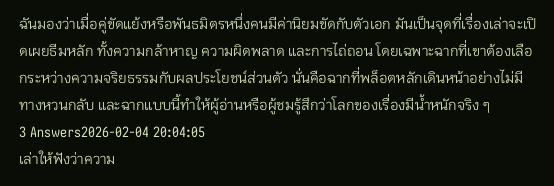ฉันมองว่าเมื่อคู่ขัดแย้งหรือพันธมิตรหนึ่งคนมีค่านิยมขัดกับตัวเอก มันเป็นจุดที่เรื่องเล่าจะเปิดเผยธีมหลัก ทั้งความกล้าหาญ ความผิดพลาด และการไถ่ถอน โดยเฉพาะฉากที่เขาต้องเลือกระหว่างความจริยธรรมกับผลประโยชน์ส่วนตัว นั่นคือฉากที่พล็อตหลักเดินหน้าอย่างไม่มีทางหวนกลับ และฉากแบบนี้ทำให้ผู้อ่านหรือผู้ชมรู้สึกว่าโลกของเรื่องมีน้ำหนักจริง ๆ
3 Answers2026-02-04 20:04:05
เล่าให้ฟังว่าความ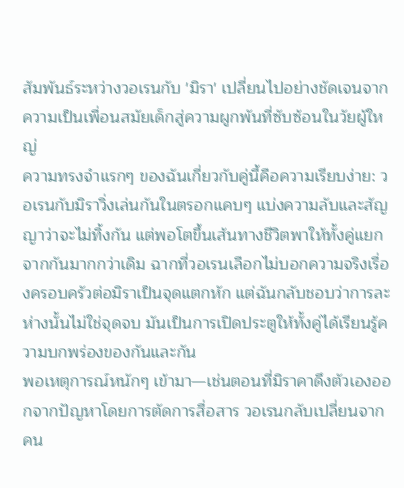สัมพันธ์ระหว่างวอเรนกับ 'มิรา' เปลี่ยนไปอย่างชัดเจนจากความเป็นเพื่อนสมัยเด็กสู่ความผูกพันที่ซับซ้อนในวัยผู้ใหญ่
ความทรงจำแรกๆ ของฉันเกี่ยวกับคู่นี้คือความเรียบง่าย: วอเรนกับมิราวิ่งเล่นกันในตรอกแคบๆ แบ่งความลับและสัญญาว่าจะไม่ทิ้งกัน แต่พอโตขึ้นเส้นทางชีวิตพาให้ทั้งคู่แยกจากกันมากกว่าเดิม ฉากที่วอเรนเลือกไม่บอกความจริงเรื่องครอบครัวต่อมิราเป็นจุดแตกหัก แต่ฉันกลับชอบว่าการละห่างนั้นไม่ใช่จุดจบ มันเป็นการเปิดประตูให้ทั้งคู่ได้เรียนรู้ความบกพร่องของกันและกัน
พอเหตุการณ์หนักๆ เข้ามา—เช่นตอนที่มิราคาดึงตัวเองออกจากปัญหาโดยการตัดการสื่อสาร วอเรนกลับเปลี่ยนจากคน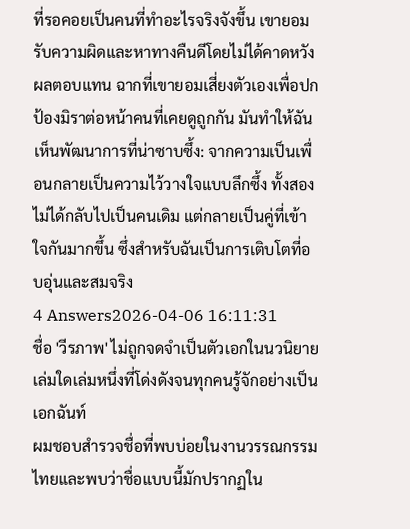ที่รอคอยเป็นคนที่ทำอะไรจริงจังขึ้น เขายอมรับความผิดและหาทางคืนดีโดยไม่ได้คาดหวังผลตอบแทน ฉากที่เขายอมเสี่ยงตัวเองเพื่อปกป้องมิราต่อหน้าคนที่เคยดูถูกกัน มันทำให้ฉันเห็นพัฒนาการที่น่าซาบซึ้ง: จากความเป็นเพื่อนกลายเป็นความไว้วางใจแบบลึกซึ้ง ทั้งสองไม่ได้กลับไปเป็นคนเดิม แต่กลายเป็นคู่ที่เข้าใจกันมากขึ้น ซึ่งสำหรับฉันเป็นการเติบโตที่อบอุ่นและสมจริง
4 Answers2026-04-06 16:11:31
ชื่อ 'วีรภาพ' ไม่ถูกจดจำเป็นตัวเอกในนวนิยายเล่มใดเล่มหนึ่งที่โด่งดังจนทุกคนรู้จักอย่างเป็นเอกฉันท์
ผมชอบสำรวจชื่อที่พบบ่อยในงานวรรณกรรมไทยและพบว่าชื่อแบบนี้มักปรากฏใน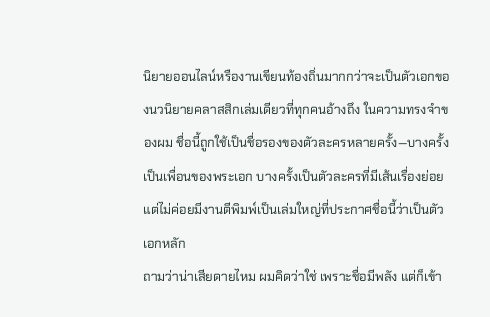นิยายออนไลน์หรืองานเขียนท้องถิ่นมากกว่าจะเป็นตัวเอกของนวนิยายคลาสสิกเล่มเดียวที่ทุกคนอ้างถึง ในความทรงจำของผม ชื่อนี้ถูกใช้เป็นชื่อรองของตัวละครหลายครั้ง—บางครั้งเป็นเพื่อนของพระเอก บางครั้งเป็นตัวละครที่มีเส้นเรื่องย่อย แต่ไม่ค่อยมีงานตีพิมพ์เป็นเล่มใหญ่ที่ประกาศชื่อนี้ว่าเป็นตัวเอกหลัก
ถามว่าน่าเสียดายไหม ผมคิดว่าใช่ เพราะชื่อมีพลัง แต่ก็เข้า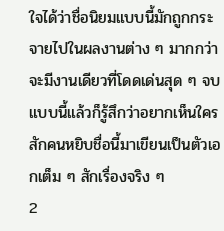ใจได้ว่าชื่อนิยมแบบนี้มักถูกกระจายไปในผลงานต่าง ๆ มากกว่าจะมีงานเดียวที่โดดเด่นสุด ๆ จบแบบนี้แล้วก็รู้สึกว่าอยากเห็นใครสักคนหยิบชื่อนี้มาเขียนเป็นตัวเอกเต็ม ๆ สักเรื่องจริง ๆ
2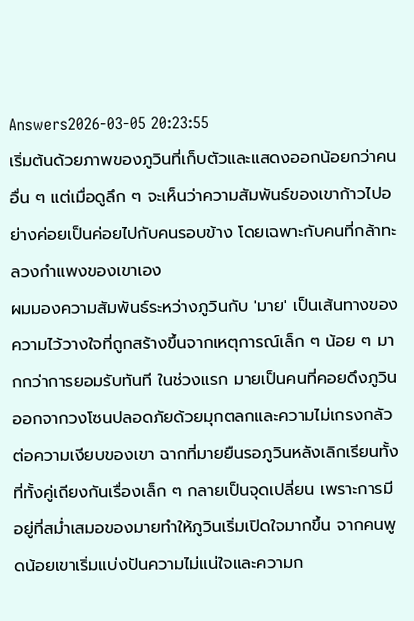Answers2026-03-05 20:23:55
เริ่มต้นด้วยภาพของภูวินที่เก็บตัวและแสดงออกน้อยกว่าคนอื่น ๆ แต่เมื่อดูลึก ๆ จะเห็นว่าความสัมพันธ์ของเขาก้าวไปอย่างค่อยเป็นค่อยไปกับคนรอบข้าง โดยเฉพาะกับคนที่กล้าทะลวงกำแพงของเขาเอง
ผมมองความสัมพันธ์ระหว่างภูวินกับ 'มาย' เป็นเส้นทางของความไว้วางใจที่ถูกสร้างขึ้นจากเหตุการณ์เล็ก ๆ น้อย ๆ มากกว่าการยอมรับทันที ในช่วงแรก มายเป็นคนที่คอยดึงภูวินออกจากวงโซนปลอดภัยด้วยมุกตลกและความไม่เกรงกลัวต่อความเงียบของเขา ฉากที่มายยืนรอภูวินหลังเลิกเรียนทั้งที่ทั้งคู่เถียงกันเรื่องเล็ก ๆ กลายเป็นจุดเปลี่ยน เพราะการมีอยู่ที่สม่ำเสมอของมายทำให้ภูวินเริ่มเปิดใจมากขึ้น จากคนพูดน้อยเขาเริ่มแบ่งปันความไม่แน่ใจและความก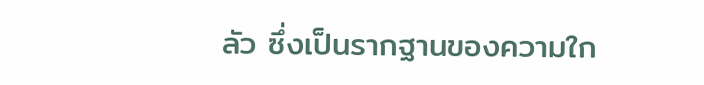ลัว ซึ่งเป็นรากฐานของความใก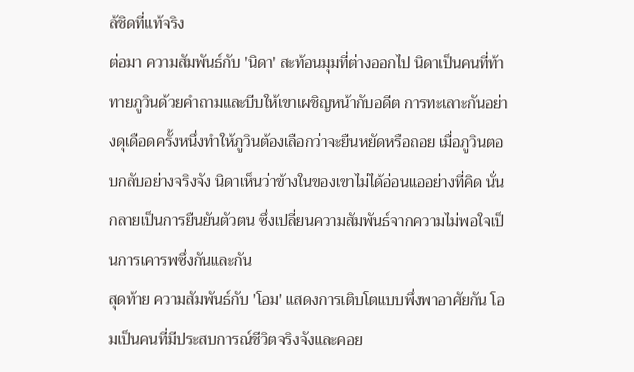ล้ชิดที่แท้จริง
ต่อมา ความสัมพันธ์กับ 'นิดา' สะท้อนมุมที่ต่างออกไป นิดาเป็นคนที่ท้าทายภูวินด้วยคำถามและบีบให้เขาเผชิญหน้ากับอดีต การทะเลาะกันอย่างดุเดือดครั้งหนึ่งทำให้ภูวินต้องเลือกว่าจะยืนหยัดหรือถอย เมื่อภูวินตอบกลับอย่างจริงจัง นิดาเห็นว่าข้างในของเขาไม่ได้อ่อนแออย่างที่คิด นั่นกลายเป็นการยืนยันตัวตน ซึ่งเปลี่ยนความสัมพันธ์จากความไม่พอใจเป็นการเคารพซึ่งกันและกัน
สุดท้าย ความสัมพันธ์กับ 'โอม' แสดงการเติบโตแบบพึ่งพาอาศัยกัน โอมเป็นคนที่มีประสบการณ์ชีวิตจริงจังและคอย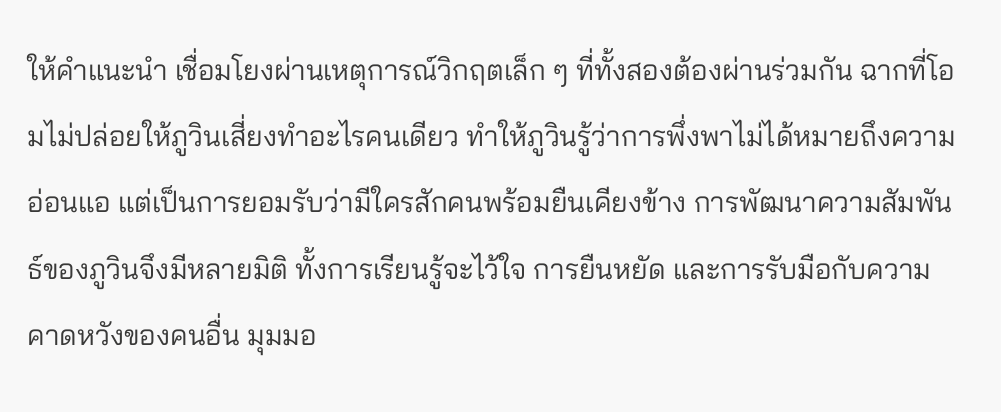ให้คำแนะนำ เชื่อมโยงผ่านเหตุการณ์วิกฤตเล็ก ๆ ที่ทั้งสองต้องผ่านร่วมกัน ฉากที่โอมไม่ปล่อยให้ภูวินเสี่ยงทำอะไรคนเดียว ทำให้ภูวินรู้ว่าการพึ่งพาไม่ได้หมายถึงความอ่อนแอ แต่เป็นการยอมรับว่ามีใครสักคนพร้อมยืนเคียงข้าง การพัฒนาความสัมพันธ์ของภูวินจึงมีหลายมิติ ทั้งการเรียนรู้จะไว้ใจ การยืนหยัด และการรับมือกับความคาดหวังของคนอื่น มุมมอ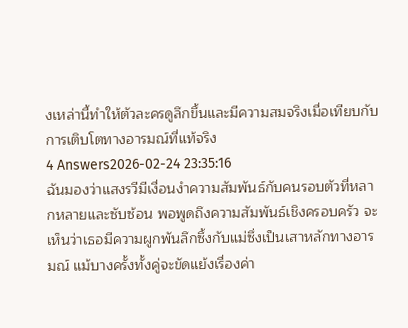งเหล่านี้ทำให้ตัวละครดูลึกขึ้นและมีความสมจริงเมื่อเทียบกับการเติบโตทางอารมณ์ที่แท้จริง
4 Answers2026-02-24 23:35:16
ฉันมองว่าแสงรวีมีเงื่อนงำความสัมพันธ์กับคนรอบตัวที่หลากหลายและซับซ้อน พอพูดถึงความสัมพันธ์เชิงครอบครัว จะเห็นว่าเธอมีความผูกพันลึกซึ้งกับแม่ซึ่งเป็นเสาหลักทางอารมณ์ แม้บางครั้งทั้งคู่จะขัดแย้งเรื่องค่า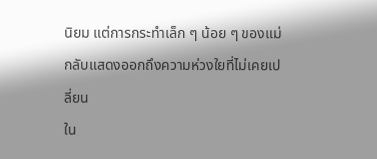นิยม แต่การกระทำเล็ก ๆ น้อย ๆ ของแม่กลับแสดงออกถึงความห่วงใยที่ไม่เคยเปลี่ยน
ใน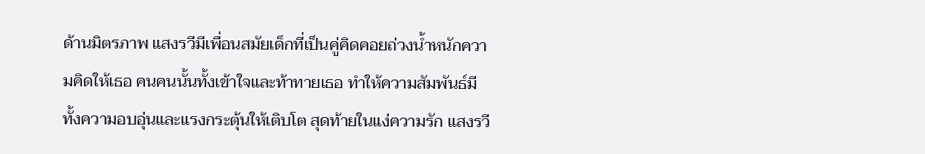ด้านมิตรภาพ แสงรวีมีเพื่อนสมัยเด็กที่เป็นคู่คิดคอยถ่วงน้ำหนักความคิดให้เธอ คนคนนั้นทั้งเข้าใจและท้าทายเธอ ทำให้ความสัมพันธ์มีทั้งความอบอุ่นและแรงกระตุ้นให้เติบโต สุดท้ายในแง่ความรัก แสงรวี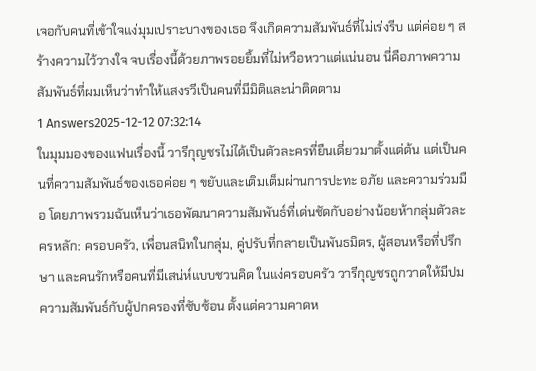เจอกับคนที่เข้าใจแง่มุมเปราะบางของเธอ จึงเกิดความสัมพันธ์ที่ไม่เร่งรีบ แต่ค่อย ๆ สร้างความไว้วางใจ จบเรื่องนี้ด้วยภาพรอยยิ้มที่ไม่หวือหวาแต่แน่นอน นี่คือภาพความสัมพันธ์ที่ผมเห็นว่าทำให้แสงรวีเป็นคนที่มีมิติและน่าติดตาม
1 Answers2025-12-12 07:32:14
ในมุมมองของแฟนเรื่องนี้ วารีกุญชรไม่ได้เป็นตัวละครที่ยืนเดี่ยวมาตั้งแต่ต้น แต่เป็นคนที่ความสัมพันธ์ของเธอค่อย ๆ ขยับและเติมเต็มผ่านการปะทะ อภัย และความร่วมมือ โดยภาพรวมฉันเห็นว่าเธอพัฒนาความสัมพันธ์ที่เด่นชัดกับอย่างน้อยห้ากลุ่มตัวละครหลัก: ครอบครัว, เพื่อนสนิทในกลุ่ม, คู่ปรับที่กลายเป็นพันธมิตร, ผู้สอนหรือที่ปรึกษา และคนรักหรือคนที่มีเสน่ห์แบบชวนคิด ในแง่ครอบครัว วารีกุญชรถูกวาดให้มีปมความสัมพันธ์กับผู้ปกครองที่ซับซ้อน ตั้งแต่ความคาดห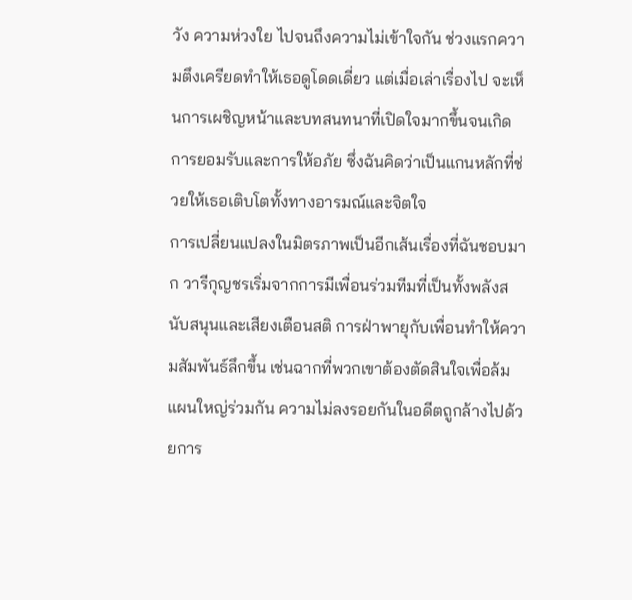วัง ความห่วงใย ไปจนถึงความไม่เข้าใจกัน ช่วงแรกความตึงเครียดทำให้เธอดูโดดเดี่ยว แต่เมื่อเล่าเรื่องไป จะเห็นการเผชิญหน้าและบทสนทนาที่เปิดใจมากขึ้นจนเกิดการยอมรับและการให้อภัย ซึ่งฉันคิดว่าเป็นแกนหลักที่ช่วยให้เธอเติบโตทั้งทางอารมณ์และจิตใจ
การเปลี่ยนแปลงในมิตรภาพเป็นอีกเส้นเรื่องที่ฉันชอบมาก วารีกุญชรเริ่มจากการมีเพื่อนร่วมทีมที่เป็นทั้งพลังสนับสนุนและเสียงเตือนสติ การฝ่าพายุกับเพื่อนทำให้ความสัมพันธ์ลึกขึ้น เช่นฉากที่พวกเขาต้องตัดสินใจเพื่อล้มแผนใหญ่ร่วมกัน ความไม่ลงรอยกันในอดีตถูกล้างไปด้วยการ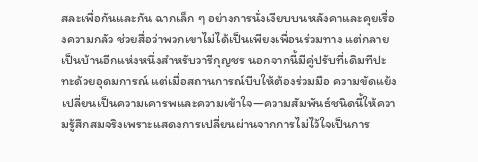สละเพื่อกันและกัน ฉากเล็ก ๆ อย่างการนั่งเงียบบนหลังคาและคุยเรื่องความกลัว ช่วยสื่อว่าพวกเขาไม่ได้เป็นเพียงเพื่อนร่วมทาง แต่กลายเป็นบ้านอีกแห่งหนึ่งสำหรับวารีกุญชร นอกจากนี้มีคู่ปรับที่เดิมทีปะทะด้วยอุดมการณ์ แต่เมื่อสถานการณ์บีบให้ต้องร่วมมือ ความขัดแย้งเปลี่ยนเป็นความเคารพและความเข้าใจ—ความสัมพันธ์ชนิดนี้ให้ความรู้สึกสมจริงเพราะแสดงการเปลี่ยนผ่านจากการไม่ไว้ใจเป็นการ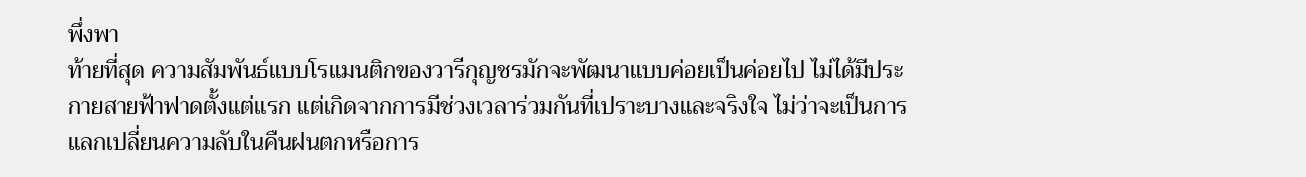พึ่งพา
ท้ายที่สุด ความสัมพันธ์แบบโรแมนติกของวารีกุญชรมักจะพัฒนาแบบค่อยเป็นค่อยไป ไม่ได้มีประกายสายฟ้าฟาดตั้งแต่แรก แต่เกิดจากการมีช่วงเวลาร่วมกันที่เปราะบางและจริงใจ ไม่ว่าจะเป็นการแลกเปลี่ยนความลับในคืนฝนตกหรือการ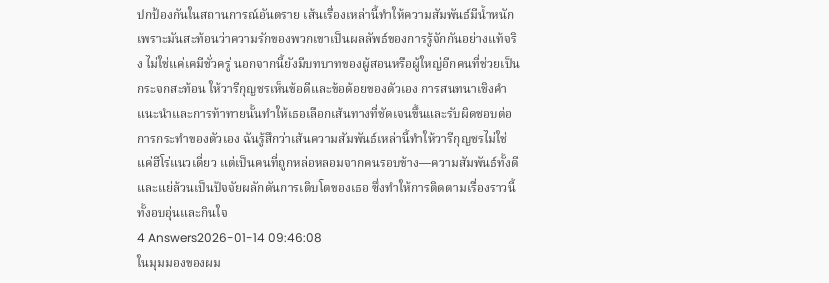ปกป้องกันในสถานการณ์อันตราย เส้นเรื่องเหล่านี้ทำให้ความสัมพันธ์มีน้ำหนัก เพราะมันสะท้อนว่าความรักของพวกเขาเป็นผลลัพธ์ของการรู้จักกันอย่างแท้จริง ไม่ใช่แค่เคมีชั่วครู่ นอกจากนี้ยังมีบทบาทของผู้สอนหรือผู้ใหญ่อีกคนที่ช่วยเป็นกระจกสะท้อน ให้วารีกุญชรเห็นข้อดีและข้อด้อยของตัวเอง การสนทนาเชิงคำแนะนำและการท้าทายนั้นทำให้เธอเลือกเส้นทางที่ชัดเจนขึ้นและรับผิดชอบต่อการกระทำของตัวเอง ฉันรู้สึกว่าเส้นความสัมพันธ์เหล่านี้ทำให้วารีกุญชรไม่ใช่แค่ฮีโร่แนวเดี่ยว แต่เป็นคนที่ถูกหล่อหลอมจากคนรอบข้าง—ความสัมพันธ์ทั้งดีและแย่ล้วนเป็นปัจจัยผลักดันการเติบโตของเธอ ซึ่งทำให้การติดตามเรื่องราวนี้ทั้งอบอุ่นและกินใจ
4 Answers2026-01-14 09:46:08
ในมุมมองของผม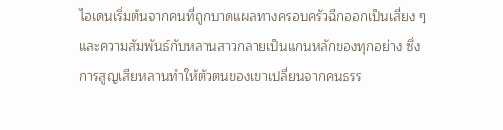ไอเดนเริ่มต้นจากคนที่ถูกบาดแผลทางครอบครัวฉีกออกเป็นเสี่ยง ๆ และความสัมพันธ์กับหลานสาวกลายเป็นแกนหลักของทุกอย่าง ซึ่งการสูญเสียหลานทำให้ตัวตนของเขาเปลี่ยนจากคนธรร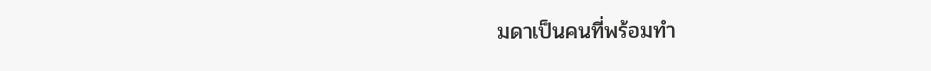มดาเป็นคนที่พร้อมทำ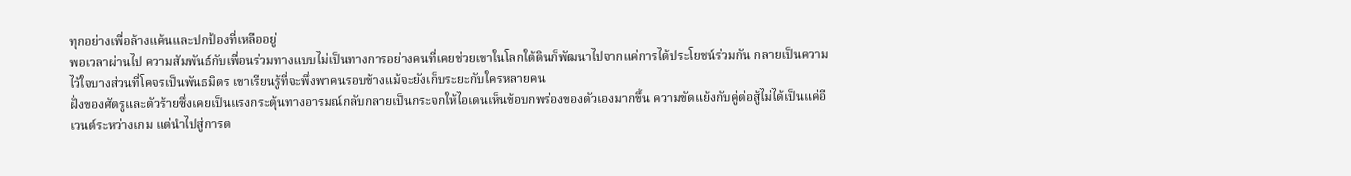ทุกอย่างเพื่อล้างแค้นและปกป้องที่เหลืออยู่
พอเวลาผ่านไป ความสัมพันธ์กับเพื่อนร่วมทางแบบไม่เป็นทางการอย่างคนที่เคยช่วยเขาในโลกใต้ดินก็พัฒนาไปจากแค่การได้ประโยชน์ร่วมกัน กลายเป็นความไว้ใจบางส่วนที่โคจรเป็นพันธมิตร เขาเรียนรู้ที่จะพึ่งพาคนรอบข้างแม้จะยังเก็บระยะกับใครหลายคน
ฝั่งของศัตรูและตัวร้ายซึ่งเคยเป็นแรงกระตุ้นทางอารมณ์กลับกลายเป็นกระจกให้ไอเดนเห็นข้อบกพร่องของตัวเองมากขึ้น ความขัดแย้งกับคู่ต่อสู้ไม่ได้เป็นแค่อีเวนต์ระหว่างเกม แต่นำไปสู่การต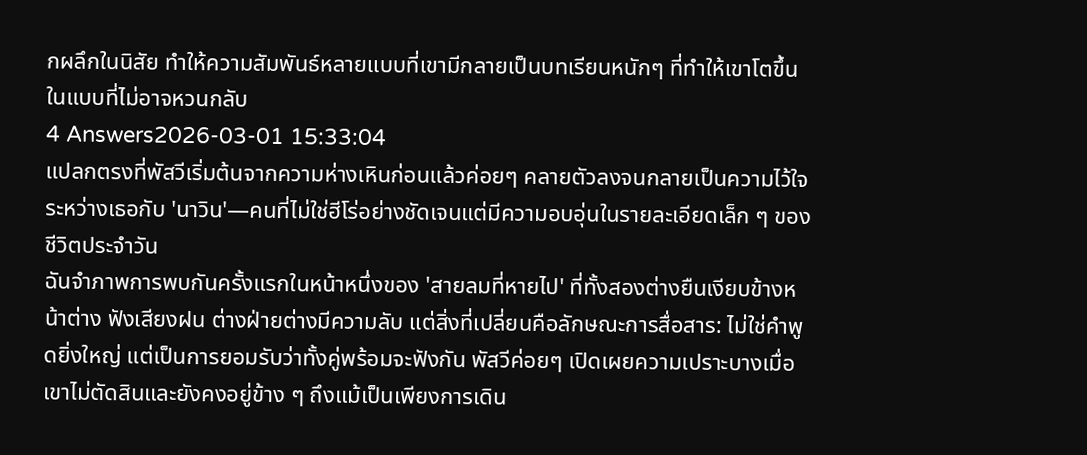กผลึกในนิสัย ทำให้ความสัมพันธ์หลายแบบที่เขามีกลายเป็นบทเรียนหนักๆ ที่ทำให้เขาโตขึ้นในแบบที่ไม่อาจหวนกลับ
4 Answers2026-03-01 15:33:04
แปลกตรงที่พัสวีเริ่มต้นจากความห่างเหินก่อนแล้วค่อยๆ คลายตัวลงจนกลายเป็นความไว้ใจระหว่างเธอกับ 'นาวิน'—คนที่ไม่ใช่ฮีโร่อย่างชัดเจนแต่มีความอบอุ่นในรายละเอียดเล็ก ๆ ของชีวิตประจำวัน
ฉันจำภาพการพบกันครั้งแรกในหน้าหนึ่งของ 'สายลมที่หายไป' ที่ทั้งสองต่างยืนเงียบข้างหน้าต่าง ฟังเสียงฝน ต่างฝ่ายต่างมีความลับ แต่สิ่งที่เปลี่ยนคือลักษณะการสื่อสาร: ไม่ใช่คำพูดยิ่งใหญ่ แต่เป็นการยอมรับว่าทั้งคู่พร้อมจะฟังกัน พัสวีค่อยๆ เปิดเผยความเปราะบางเมื่อเขาไม่ตัดสินและยังคงอยู่ข้าง ๆ ถึงแม้เป็นเพียงการเดิน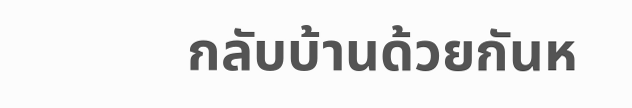กลับบ้านด้วยกันห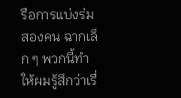รือการแบ่งร่มสองคน ฉากเล็ก ๆ พวกนี้ทำให้ผมรู้สึกว่าเรื่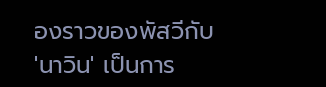องราวของพัสวีกับ 'นาวิน' เป็นการ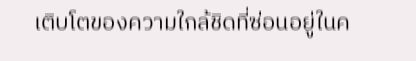เติบโตของความใกล้ชิดที่ซ่อนอยู่ในค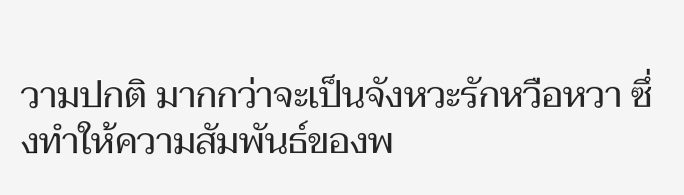วามปกติ มากกว่าจะเป็นจังหวะรักหวือหวา ซึ่งทำให้ความสัมพันธ์ของพ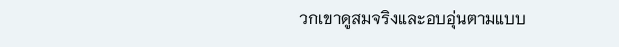วกเขาดูสมจริงและอบอุ่นตามแบบ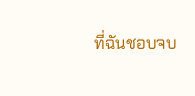ที่ฉันชอบจบ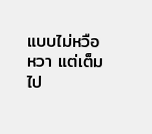แบบไม่หวือหวา แต่เต็มไป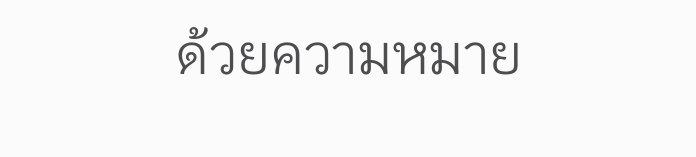ด้วยความหมาย